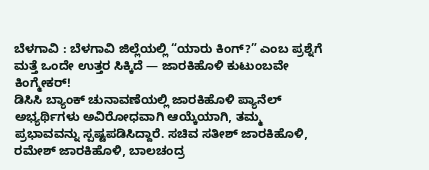ಬೆಳಗಾವಿ : ಬೆಳಗಾವಿ ಜಿಲ್ಲೆಯಲ್ಲಿ “ಯಾರು ಕಿಂಗ್?” ಎಂಬ ಪ್ರಶ್ನೆಗೆ ಮತ್ತೆ ಒಂದೇ ಉತ್ತರ ಸಿಕ್ಕಿದೆ — ಜಾರಕಿಹೊಳಿ ಕುಟುಂಬವೇ ಕಿಂಗ್ಮೇಕರ್!
ಡಿಸಿಸಿ ಬ್ಯಾಂಕ್ ಚುನಾವಣೆಯಲ್ಲಿ ಜಾರಕಿಹೊಳಿ ಪ್ಯಾನೆಲ್ ಅಭ್ಯರ್ಥಿಗಳು ಅವಿರೋಧವಾಗಿ ಆಯ್ಕೆಯಾಗಿ, ತಮ್ಮ ಪ್ರಭಾವವನ್ನು ಸ್ಪಷ್ಟಪಡಿಸಿದ್ದಾರೆ. ಸಚಿವ ಸತೀಶ್ ಜಾರಕಿಹೊಳಿ, ರಮೇಶ್ ಜಾರಕಿಹೊಳಿ, ಬಾಲಚಂದ್ರ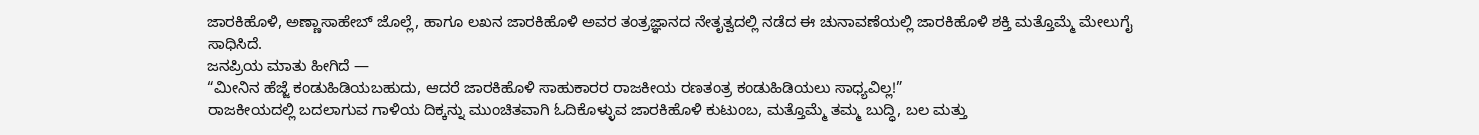ಜಾರಕಿಹೊಳಿ, ಅಣ್ಣಾಸಾಹೇಬ್ ಜೊಲ್ಲೆ, ಹಾಗೂ ಲಖನ ಜಾರಕಿಹೊಳಿ ಅವರ ತಂತ್ರಜ್ಞಾನದ ನೇತೃತ್ವದಲ್ಲಿ ನಡೆದ ಈ ಚುನಾವಣೆಯಲ್ಲಿ ಜಾರಕಿಹೊಳಿ ಶಕ್ತಿ ಮತ್ತೊಮ್ಮೆ ಮೇಲುಗೈ ಸಾಧಿಸಿದೆ.
ಜನಪ್ರಿಯ ಮಾತು ಹೀಗಿದೆ —
“ಮೀನಿನ ಹೆಜ್ಜೆ ಕಂಡುಹಿಡಿಯಬಹುದು, ಆದರೆ ಜಾರಕಿಹೊಳಿ ಸಾಹುಕಾರರ ರಾಜಕೀಯ ರಣತಂತ್ರ ಕಂಡುಹಿಡಿಯಲು ಸಾಧ್ಯವಿಲ್ಲ!”
ರಾಜಕೀಯದಲ್ಲಿ ಬದಲಾಗುವ ಗಾಳಿಯ ದಿಕ್ಕನ್ನು ಮುಂಚಿತವಾಗಿ ಓದಿಕೊಳ್ಳುವ ಜಾರಕಿಹೊಳಿ ಕುಟುಂಬ, ಮತ್ತೊಮ್ಮೆ ತಮ್ಮ ಬುದ್ಧಿ, ಬಲ ಮತ್ತು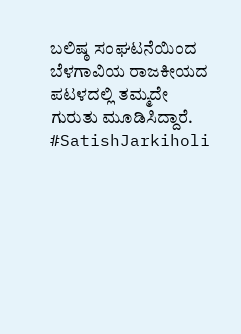ಬಲಿಷ್ಠ ಸಂಘಟನೆಯಿಂದ ಬೆಳಗಾವಿಯ ರಾಜಕೀಯದ ಪಟಳದಲ್ಲಿ ತಮ್ಮದೇ ಗುರುತು ಮೂಡಿಸಿದ್ದಾರೆ.
#SatishJarkiholi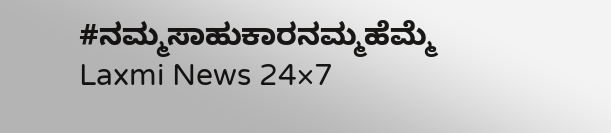#ನಮ್ಮಸಾಹುಕಾರನಮ್ಮಹೆಮ್ಮೆ
Laxmi News 24×7